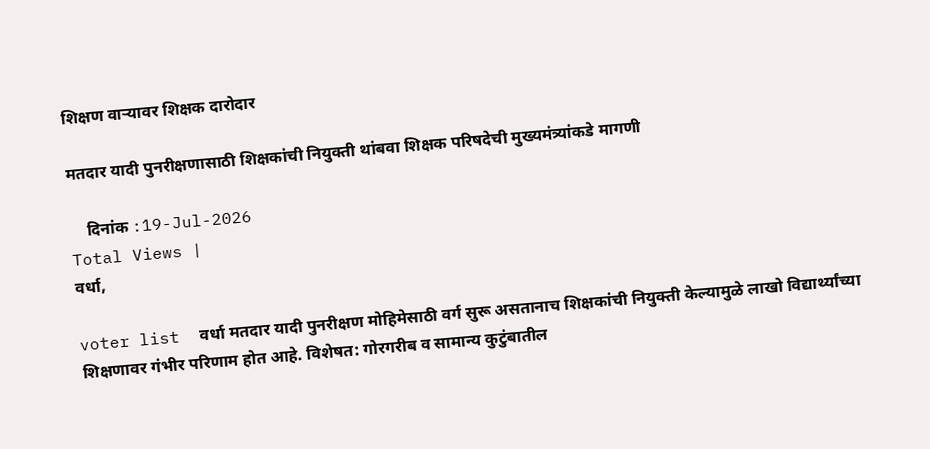शिक्षण वाऱ्यावर शिक्षक दारोदार

मतदार यादी पुनरीक्षणासाठी शिक्षकांची नियुक्ती थांबवा शिक्षक परिषदेची मुख्यमंत्र्यांकडे मागणी

    दिनांक :19-Jul-2026
Total Views |
वर्धा,

voter list  वर्धा मतदार यादी पुनरीक्षण मोहिमेसाठी वर्ग सुरू असतानाच शिक्षकांची नियुक्ती केल्यामुळे लाखो विद्यार्थ्यांच्या शिक्षणावर गंभीर परिणाम होत आहे. विशेषत: गोरगरीब व सामान्य कुटुंबातील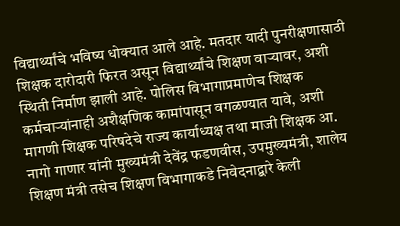विद्यार्थ्यांचे भविष्य धोक्यात आले आहे. मतदार यादी पुनरीक्षणासाठी शिक्षक दारोदारी फिरत असून विद्यार्थ्यांचे शिक्षण वाऱ्यावर, अशी स्थिती निर्माण झाली आहे. पोलिस विभागाप्रमाणेच शिक्षक कर्मचाऱ्यांनाही अशैक्षणिक कामांपासून वगळण्यात यावे, अशी मागणी शिक्षक परिषदेचे राज्य कार्याध्यक्ष तथा माजी शिक्षक आ. नागो गाणार यांनी मुख्यमंत्री देवेंद्र फडणवीस, उपमुख्यमंत्री, शालेय शिक्षण मंत्री तसेच शिक्षण विभागाकडे निवेदनाद्बारे केली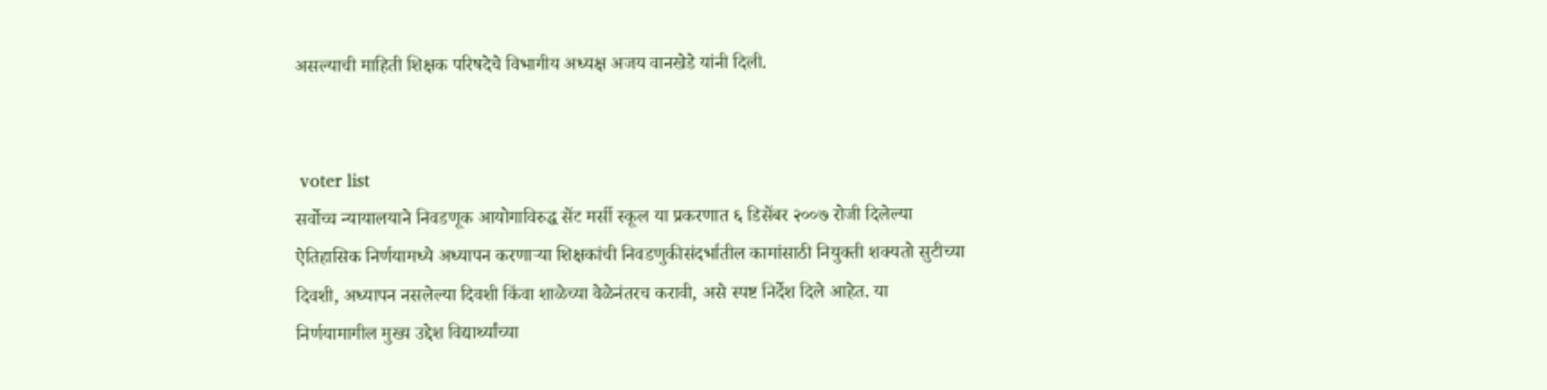असल्याची माहिती शिक्षक परिषदेचे विभागीय अध्यक्ष अजय वानखेडे यांनी दिली.


 voter list
सर्वोच्च न्यायालयाने निवडणूक आयोगाविरुद्ध सेंट मर्सी स्कूल या प्रकरणात ६ डिसेंबर २००७ रोजी दिलेल्या ऐतिहासिक निर्णयामध्ये अध्यापन करणाऱ्या शिक्षकांची निवडणुकीसंदर्भातील कामांसाठी नियुक्ती शक्यतो सुटीच्या दिवशी, अध्यापन नसलेल्या दिवशी किंवा शाळेच्या वेळेनंतरच करावी, असे स्पष्ट निर्देश दिले आहेत. या निर्णयामागील मुख्य उद्देश विद्यार्थ्यांच्या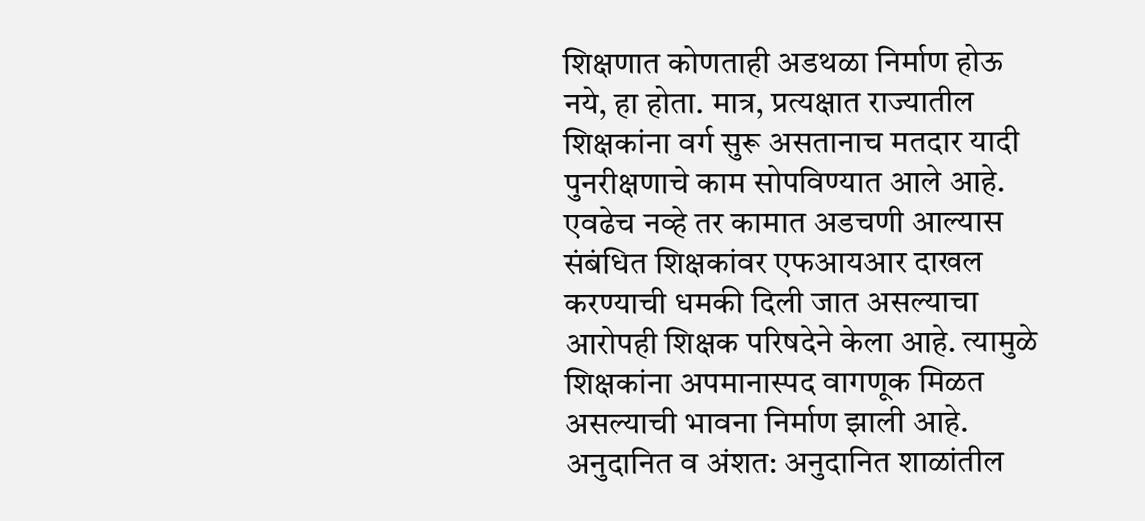शिक्षणात कोणताही अडथळा निर्माण होऊ नये, हा होता. मात्र, प्रत्यक्षात राज्यातील शिक्षकांना वर्ग सुरू असतानाच मतदार यादी पुनरीक्षणाचे काम सोपविण्यात आले आहे. एवढेच नव्हे तर कामात अडचणी आल्यास संबंधित शिक्षकांवर एफआयआर दाखल करण्याची धमकी दिली जात असल्याचा आरोपही शिक्षक परिषदेने केला आहे. त्यामुळे शिक्षकांना अपमानास्पद वागणूक मिळत असल्याची भावना निर्माण झाली आहे.
अनुदानित व अंशत: अनुदानित शाळांतील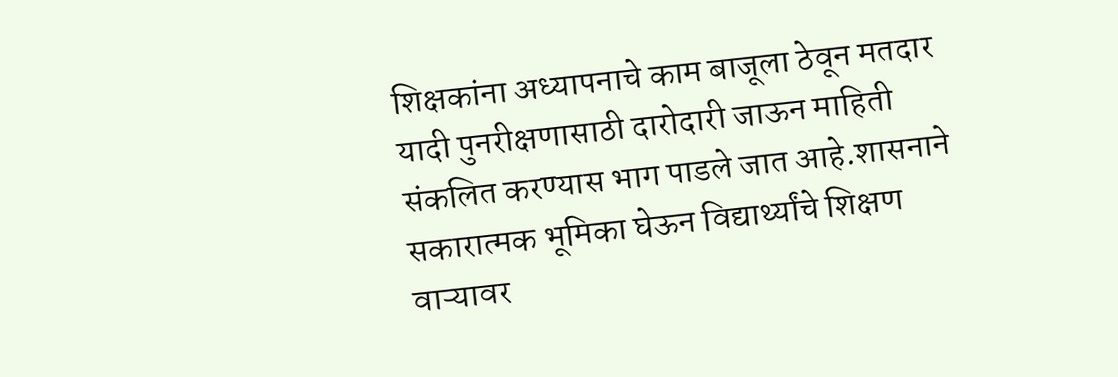शिक्षकांना अध्यापनाचे काम बाजूला ठेवून मतदार यादी पुनरीक्षणासाठी दारोदारी जाऊन माहिती संकलित करण्यास भाग पाडले जात आहे.शासनाने सकारात्मक भूमिका घेऊन विद्यार्थ्यांचे शिक्षण वाऱ्यावर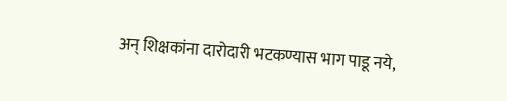अन् शिक्षकांना दारोदारी भटकण्यास भाग पाडू नये,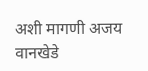अशी मागणी अजय वानखेडे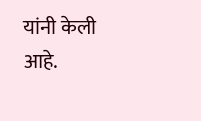यांनी केली आहे.